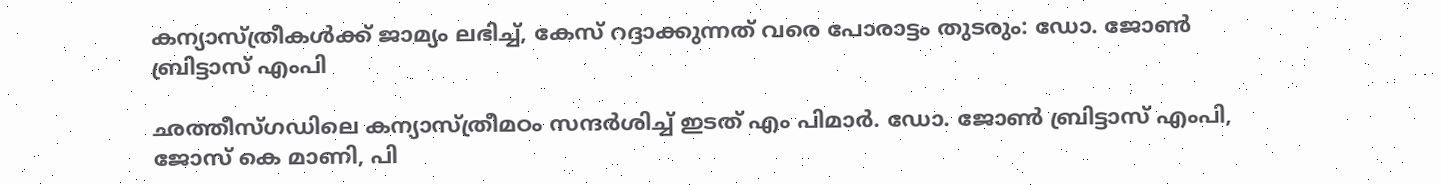കന്യാസ്ത്രീകൾക്ക് ജാമ്യം ലഭിച്ച്, കേസ് റദ്ദാക്കുന്നത് വരെ പോരാട്ടം തുടരും: ഡോ. ജോൺ ബ്രിട്ടാസ് എംപി

ഛത്തീസ്ഗഡിലെ കന്യാസ്ത്രീമഠം സന്ദർശിച്ച് ഇടത് എം പിമാർ. ഡോ. ജോൺ ബ്രിട്ടാസ് എംപി, ജോസ് കെ മാണി, പി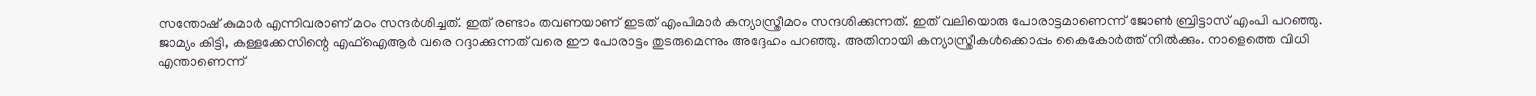സന്തോഷ് കുമാർ എന്നിവരാണ് മഠം സന്ദർശിച്ചത്. ഇത് രണ്ടാം തവണയാണ് ഇടത് എംപിമാർ കന്യാസ്ത്രീമഠം സന്ദശിക്കുന്നത്. ഇത് വലിയൊരു പോരാട്ടമാണെന്ന് ജോൺ ബ്രിട്ടാസ് എംപി പറഞ്ഞു. ജാമ്യം കിട്ടി, കള്ളക്കേസിന്റെ എഫ്ഐആർ വരെ റദ്ദാക്കുന്നത് വരെ ഈ പോരാട്ടം തുടരുമെന്നും അദ്ദേഹം പറഞ്ഞു. അതിനായി കന്യാസ്ത്രീകൾക്കൊപ്പം കൈകോർത്ത് നിൽക്കും. നാളെത്തെ വിധി എന്താണെന്ന്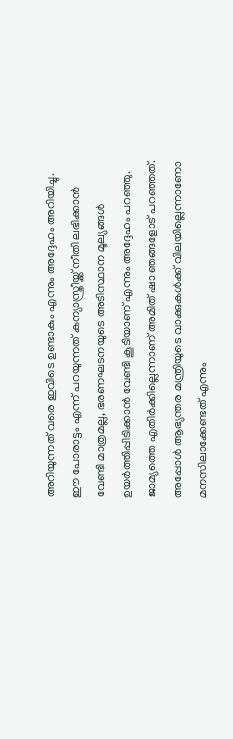അറിയുന്നത് വരെ ഇവിടെ ഉണ്ടാകും എന്നും അദ്ദേഹം അറിയിച്ചു. ഈ പോരാട്ടം എന്ന് പറയുന്നത് കന്യാസ്ത്രീയ്ക്ക് നീതി ലഭിക്കാൻ വേണ്ടി മാത്രമല്ല, ഭരണഘടനയുടെ അടിസ്ഥാന മൂല്യങ്ങൾ ഉയർത്തിപ്പിടിക്കാൻ വേണ്ടി കൂടിയാണ് എന്നും അദ്ദേഹം പറഞ്ഞു. ജാമ്യത്തെ എതിർക്കില്ലെന്നാണ് അമിത് ഷാ ഞങ്ങളോട് പറഞ്ഞത്. അപ്പോൾ ആഭ്യന്തര മന്ത്രിയുടെ വാക്കുകൾക്ക് വിലയില്ലെന്നാണോ മനസിലാക്കേണ്ടത് എന്നും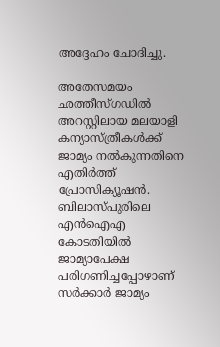അദ്ദേഹം ചോദിച്ചു.

അതേസമയം ഛത്തീസ്ഗഡിൽ അറസ്റ്റിലായ മലയാളി കന്യാസ്ത്രീകള്‍ക്ക് ജാമ്യം നൽകുന്നതിനെ എതിര്‍ത്ത് പ്രോസിക്യൂഷൻ. ബിലാസ്പുരിലെ എന്‍ഐഎ കോടതിയിൽ ജാമ്യാപേക്ഷ പരിഗണിച്ചപ്പോഴാണ് സര്‍ക്കാര്‍ ജാമ്യം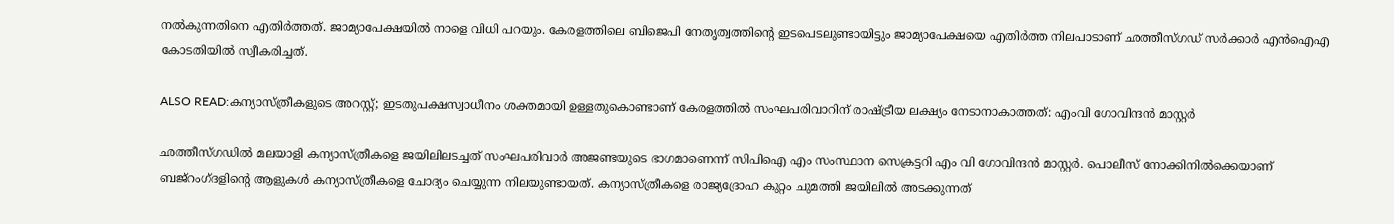നൽകുന്നതിനെ എതിര്‍ത്തത്. ജാമ്യാപേക്ഷയിൽ നാളെ വിധി പറയും. കേരളത്തിലെ ബിജെപി നേതൃത്വത്തിന്‍റെ ഇടപെടലുണ്ടായിട്ടും ജാമ്യാപേക്ഷയെ എതിര്‍ത്ത നിലപാടാണ് ഛത്തീസ്ഗഡ് സര്‍ക്കാര്‍ എന്‍ഐഎ കോടതിയിൽ സ്വീകരിച്ചത്.

ALSO READ:കന്യാസ്ത്രീകളുടെ അറസ്റ്റ്; ഇടതുപക്ഷസ്വാധീനം ശക്തമായി ഉള്ളതുകൊണ്ടാണ് കേരളത്തില്‍ സംഘപരിവാറിന് രാഷ്ട്രീയ ലക്ഷ്യം നേടാനാകാത്തത്: എംവി ഗോവിന്ദന്‍ മാസ്റ്റര്‍

ഛത്തീസ്ഗഡില്‍ മലയാളി കന്യാസ്ത്രീകളെ ജയിലിലടച്ചത് സംഘപരിവാര്‍ അജണ്ടയുടെ ഭാഗമാണെന്ന് സിപിഐ എം സംസ്ഥാന സെക്രട്ടറി എം വി ഗോവിന്ദന്‍ മാസ്റ്റര്‍. പൊലീസ് നോക്കിനില്‍ക്കെയാണ് ബജ്‌റംഗ്ദളിന്റെ ആളുകള്‍ കന്യാസ്ത്രീകളെ ചോദ്യം ചെയ്യുന്ന നിലയുണ്ടായത്. കന്യാസ്ത്രീകളെ രാജ്യദ്രോഹ കുറ്റം ചുമത്തി ജയിലില്‍ അടക്കുന്നത്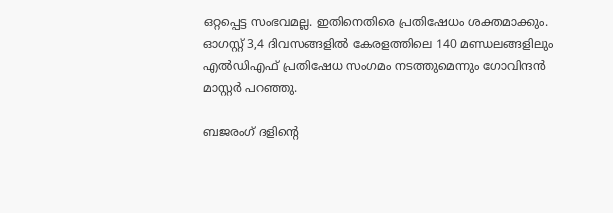ഒറ്റപ്പെട്ട സംഭവമല്ല. ഇതിനെതിരെ പ്രതിഷേധം ശക്തമാക്കും. ഓഗസ്റ്റ് 3,4 ദിവസങ്ങളില്‍ കേരളത്തിലെ 140 മണ്ഡലങ്ങളിലും എല്‍ഡിഎഫ് പ്രതിഷേധ സംഗമം നടത്തുമെന്നും ഗോവിന്ദന്‍ മാസ്റ്റര്‍ പറഞ്ഞു.

ബജരംഗ് ദളിന്റെ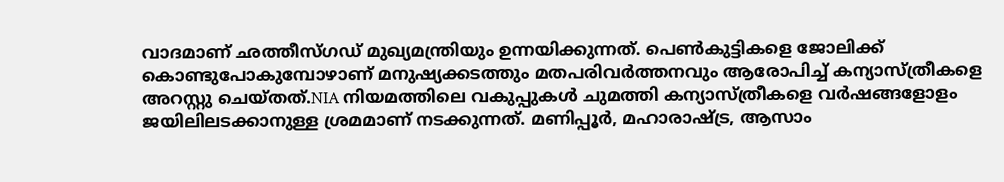വാദമാണ് ഛത്തീസ്ഗഡ് മുഖ്യമന്ത്രിയും ഉന്നയിക്കുന്നത്. പെണ്‍കുട്ടികളെ ജോലിക്ക് കൊണ്ടുപോകുമ്പോഴാണ് മനുഷ്യക്കടത്തും മതപരിവര്‍ത്തനവും ആരോപിച്ച് കന്യാസ്ത്രീകളെ അറസ്റ്റു ചെയ്തത്.NIA നിയമത്തിലെ വകുപ്പുകള്‍ ചുമത്തി കന്യാസ്ത്രീകളെ വര്‍ഷങ്ങളോളം ജയിലിലടക്കാനുള്ള ശ്രമമാണ് നടക്കുന്നത്. മണിപ്പൂര്‍, മഹാരാഷ്ട്ര, ആസാം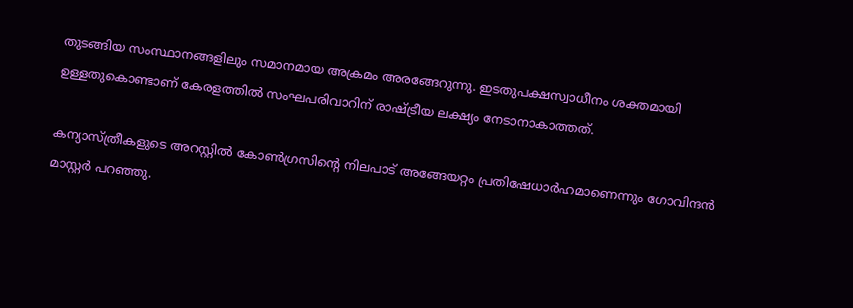തുടങ്ങിയ സംസ്ഥാനങ്ങളിലും സമാനമായ അക്രമം അരങ്ങേറുന്നു. ഇടതുപക്ഷസ്വാധീനം ശക്തമായി ഉള്ളതുകൊണ്ടാണ് കേരളത്തില്‍ സംഘപരിവാറിന് രാഷ്ട്രീയ ലക്ഷ്യം നേടാനാകാത്തത്.

കന്യാസ്ത്രീകളുടെ അറസ്റ്റില്‍ കോണ്‍ഗ്രസിന്റെ നിലപാട് അങ്ങേയറ്റം പ്രതിഷേധാര്‍ഹമാണെന്നും ഗോവിന്ദന്‍ മാസ്റ്റര്‍ പറഞ്ഞു.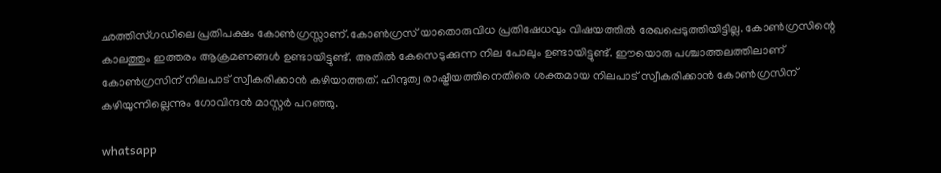ഛത്തിസ്ഗഡിലെ പ്രതിപക്ഷം കോണ്‍ഗ്രസ്സാണ്.കോണ്‍ഗ്രസ് യാതൊരുവിധ പ്രതിഷേധവും വിഷയത്തില്‍ രേഖപ്പെടുത്തിയിട്ടില്ല. കോണ്‍ഗ്രസിന്റെ കാലത്തും ഇത്തരം ആക്രമണങ്ങള്‍ ഉണ്ടായിട്ടുണ്ട്. അതില്‍ കേസെടുക്കുന്ന നില പോലും ഉണ്ടായിട്ടുണ്ട്. ഈയൊരു പശ്ചാത്തലത്തിലാണ് കോണ്‍ഗ്രസിന് നിലപാട് സ്വീകരിക്കാന്‍ കഴിയാത്തത്. ഹിന്ദുത്വ രാഷ്ട്രീയത്തിനെതിരെ ശക്തമായ നിലപാട് സ്വീകരിക്കാന്‍ കോണ്‍ഗ്രസിന് കഴിയുന്നില്ലെന്നും ഗോവിന്ദന്‍ മാസ്റ്റര്‍ പറഞ്ഞു.

whatsapp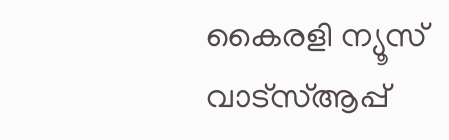കൈരളി ന്യൂസ് വാട്‌സ്ആപ്പ്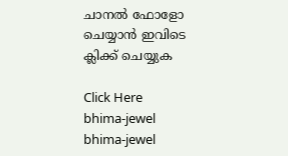ചാനല്‍ ഫോളോ ചെയ്യാന്‍ ഇവിടെ ക്ലിക്ക് ചെയ്യുക

Click Here
bhima-jewel
bhima-jewel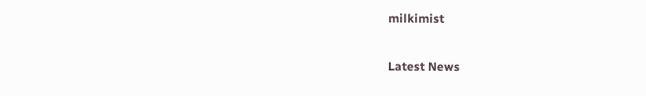milkimist

Latest News